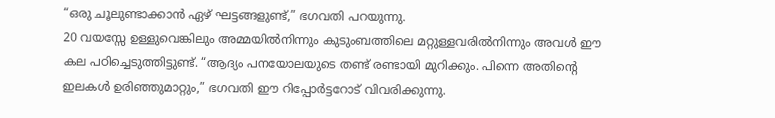“ഒരു ചൂലുണ്ടാക്കാൻ ഏഴ് ഘട്ടങ്ങളുണ്ട്,” ഭഗവതി പറയുന്നു.
20 വയസ്സേ ഉള്ളുവെങ്കിലും അമ്മയിൽനിന്നും കുടുംബത്തിലെ മറ്റുള്ളവരിൽനിന്നും അവൾ ഈ കല പഠിച്ചെടുത്തിട്ടുണ്ട്. “ആദ്യം പനയോലയുടെ തണ്ട് രണ്ടായി മുറിക്കും. പിന്നെ അതിന്റെ ഇലകൾ ഉരിഞ്ഞുമാറ്റും,” ഭഗവതി ഈ റിപ്പോർട്ടറോട് വിവരിക്കുന്നു.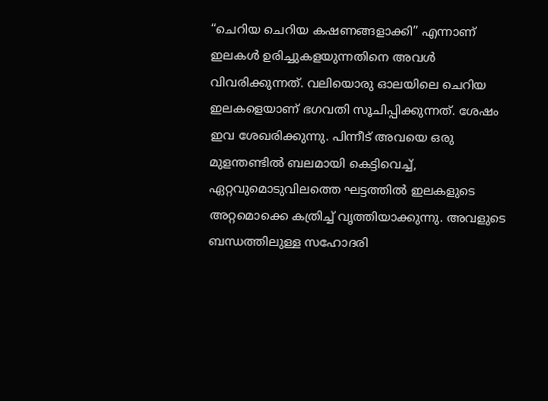“ചെറിയ ചെറിയ കഷണങ്ങളാക്കി” എന്നാണ് ഇലകൾ ഉരിച്ചുകളയുന്നതിനെ അവൾ വിവരിക്കുന്നത്. വലിയൊരു ഓലയിലെ ചെറിയ ഇലകളെയാണ് ഭഗവതി സൂചിപ്പിക്കുന്നത്. ശേഷം ഇവ ശേഖരിക്കുന്നു. പിന്നീട് അവയെ ഒരു മുളന്തണ്ടിൽ ബലമായി കെട്ടിവെച്ച്, ഏറ്റവുമൊടുവിലത്തെ ഘട്ടത്തിൽ ഇലകളുടെ അറ്റമൊക്കെ കത്രിച്ച് വൃത്തിയാക്കുന്നു. അവളുടെ ബന്ധത്തിലുള്ള സഹോദരി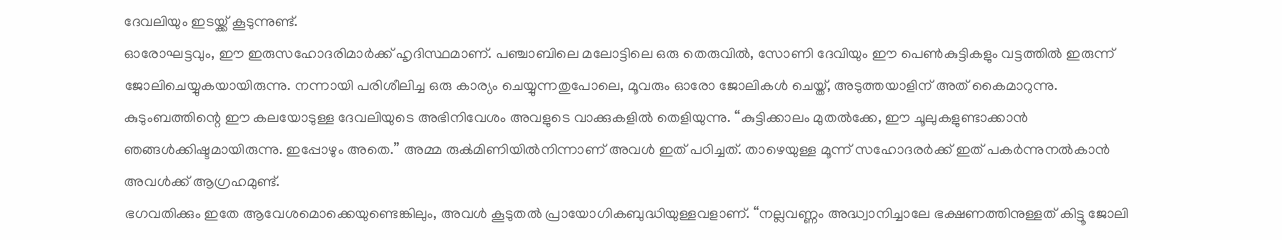ദേവലിയും ഇടയ്ക്ക് കൂടുന്നുണ്ട്.
ഓരോഘട്ടവും, ഈ ഇരുസഹോദരിമാർക്ക് ഹൃദിസ്ഥമാണ്. പഞ്ചാബിലെ മലോട്ടിലെ ഒരു തെരുവിൽ, സോണി ദേവിയും ഈ പെൺകുട്ടികളും വട്ടത്തിൽ ഇരുന്ന് ജോലിചെയ്യുകയായിരുന്നു. നന്നായി പരിശീലിച്ച ഒരു കാര്യം ചെയ്യുന്നതുപോലെ, മൂവരും ഓരോ ജോലികൾ ചെയ്ത്, അടുത്തയാളിന് അത് കൈമാറുന്നു.
കുടുംബത്തിന്റെ ഈ കലയോടുള്ള ദേവലിയുടെ അഭിനിവേശം അവളുടെ വാക്കുകളിൽ തെളിയുന്നു. “കുട്ടിക്കാലം മുതൽക്കേ, ഈ ചൂലുകളുണ്ടാക്കാൻ ഞങ്ങൾക്കിഷ്ടമായിരുന്നു. ഇപ്പോഴും അതെ.” അമ്മ രുൿമിണിയിൽനിന്നാണ് അവൾ ഇത് പഠിച്ചത്. താഴെയുള്ള മൂന്ന് സഹോദരർക്ക് ഇത് പകർന്നുനൽകാൻ അവൾക്ക് ആഗ്രഹമുണ്ട്.
ഭഗവതിക്കും ഇതേ ആവേശമൊക്കെയുണ്ടെങ്കിലും, അവൾ കൂടുതൽ പ്രായോഗികബുദ്ധിയുള്ളവളാണ്. “നല്ലവണ്ണം അദ്ധ്വാനിച്ചാലേ ഭക്ഷണത്തിനുള്ളത് കിട്ടൂ ജോലി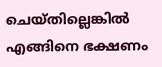ചെയ്തില്ലെങ്കിൽ എങ്ങിനെ ഭക്ഷണം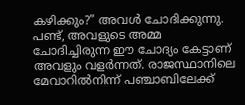കഴിക്കും?” അവൾ ചോദിക്കുന്നു. പണ്ട്, അവളുടെ അമ്മ ചോദിച്ചിരുന്ന ഈ ചോദ്യം കേട്ടാണ് അവളും വളർന്നത്. രാജസ്ഥാനിലെ മേവാറിൽനിന്ന് പഞ്ചാബിലേക്ക്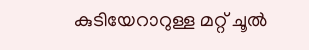കുടിയേറാറുള്ള മറ്റ് ചൂൽ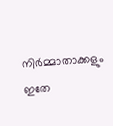നിർമ്മാതാക്കളും ഇതേ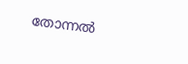തോന്നൽ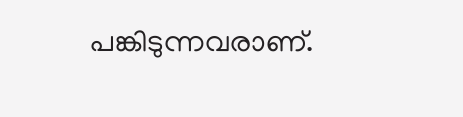പങ്കിടുന്നവരാണ്.